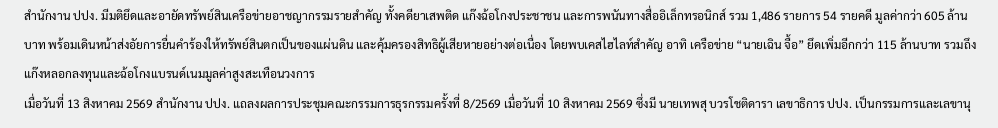สำนักงาน ปปง. มีมติยึดและอายัดทรัพย์สินเครือข่ายอาชญากรรมรายสำคัญ ทั้งคดียาเสพติด แก๊งฉ้อโกงประชาชน และการพนันทางสื่ออิเล็กทรอนิกส์ รวม 1,486 รายการ 54 รายคดี มูลค่ากว่า 605 ล้านบาท พร้อมเดินหน้าส่งอัยการยื่นคำร้องให้ทรัพย์สินตกเป็นของแผ่นดิน และคุ้มครองสิทธิผู้เสียหายอย่างต่อเนื่อง โดยพบเคสไฮไลท์สำคัญ อาทิ เครือข่าย “นายเฉิน จื้อ” ยึดเพิ่มอีกกว่า 115 ล้านบาท รวมถึงแก๊งหลอกลงทุนและฉ้อโกงแบรนด์เนมมูลค่าสูงสะเทือนวงการ
เมื่อวันที่ 13 สิงหาคม 2569 สำนักงาน ปปง. แถลงผลการประชุมคณะกรรมการธุรกรรมครั้งที่ 8/2569 เมื่อวันที่ 10 สิงหาคม 2569 ซึ่งมี นายเทพสุ บวรโชติดารา เลขาธิการ ปปง. เป็นกรรมการและเลขานุ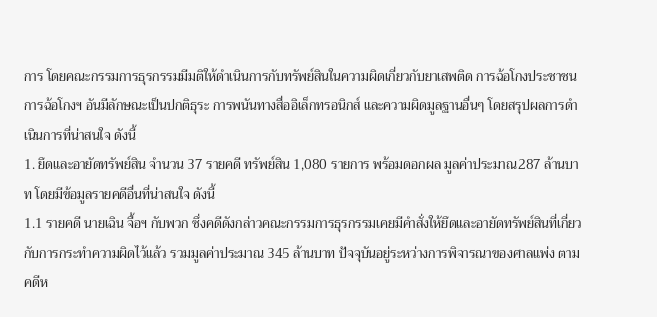การ โดยคณะกรรมการธุรกรรมมีมติให้ดำเนินการกับทรัพย์สินในความผิดเกี่ยวกับยาเสพติด การฉ้อโกงประชาชน การฉ้อโกงฯ อันมีลักษณะเป็นปกติธุระ การพนันทางสื่ออิเล็กทรอนิกส์ และความผิดมูลฐานอื่นๆ โดยสรุปผลการดำเนินการที่น่าสนใจ ดังนี้
1. ยึดและอายัดทรัพย์สิน จำนวน 37 รายคดี ทรัพย์สิน 1,080 รายการ พร้อมดอกผล มูลค่าประมาณ287 ล้านบาท โดยมีข้อมูลรายคดีอื่นที่น่าสนใจ ดังนี้
1.1 รายคดี นายเฉิน จื้อฯ กับพวก ซึ่งคดีดังกล่าวคณะกรรมการธุรกรรมเคยมีคำสั่งให้ยึดและอายัดทรัพย์สินที่เกี่ยวกับการกระทำความผิดไว้แล้ว รวมมูลค่าประมาณ 345 ล้านบาท ปัจจุบันอยู่ระหว่างการพิจารณาของศาลแพ่ง ตามคดีห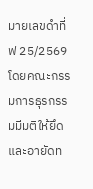มายเลขดำที่ ฟ 25/2569 โดยคณะกรรมการธุรกรรมมีมติให้ยึดและอายัดท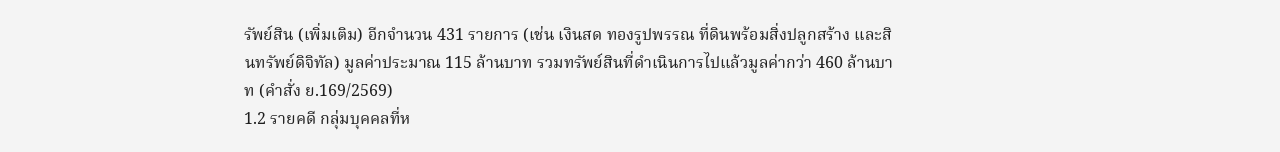รัพย์สิน (เพิ่มเติม) อีกจำนวน 431 รายการ (เช่น เงินสด ทองรูปพรรณ ที่ดินพร้อมสิ่งปลูกสร้าง และสินทรัพย์ดิจิทัล) มูลค่าประมาณ 115 ล้านบาท รวมทรัพย์สินที่ดำเนินการไปแล้วมูลค่ากว่า 460 ล้านบาท (คำสั่ง ย.169/2569)
1.2 รายคดี กลุ่มบุคคลที่ห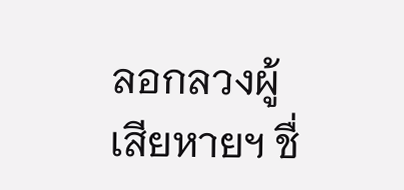ลอกลวงผู้เสียหายฯ ชื่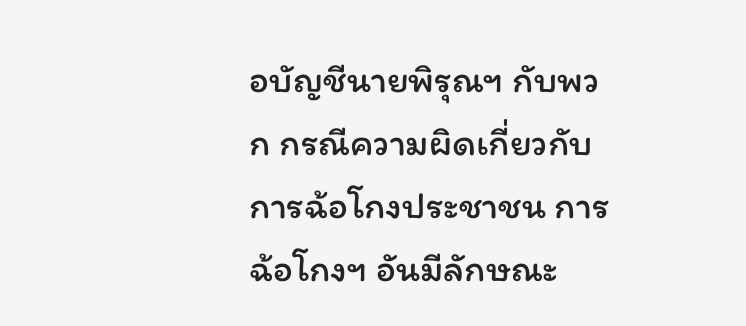อบัญชีนายพิรุณฯ กับพวก กรณีความผิดเกี่ยวกับการฉ้อโกงประชาชน การฉ้อโกงฯ อันมีลักษณะ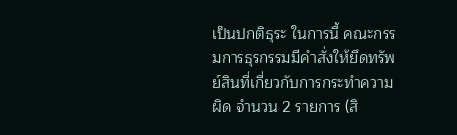เป็นปกติธุระ ในการนี้ คณะกรรมการธุรกรรมมีคำสั่งให้ยึดทรัพย์สินที่เกี่ยวกับการกระทำความผิด จำนวน 2 รายการ (สิ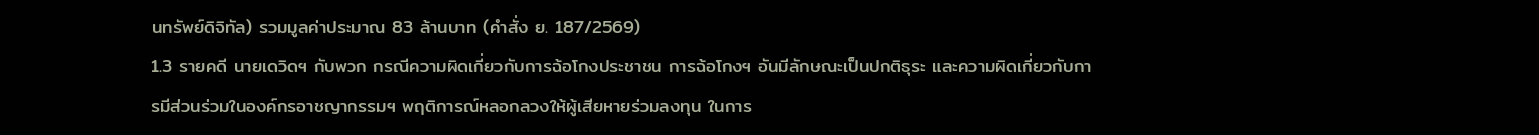นทรัพย์ดิจิทัล) รวมมูลค่าประมาณ 83 ล้านบาท (คำสั่ง ย. 187/2569)
1.3 รายคดี นายเดวิดฯ กับพวก กรณีความผิดเกี่ยวกับการฉ้อโกงประชาชน การฉ้อโกงฯ อันมีลักษณะเป็นปกติธุระ และความผิดเกี่ยวกับการมีส่วนร่วมในองค์กรอาชญากรรมฯ พฤติการณ์หลอกลวงให้ผู้เสียหายร่วมลงทุน ในการ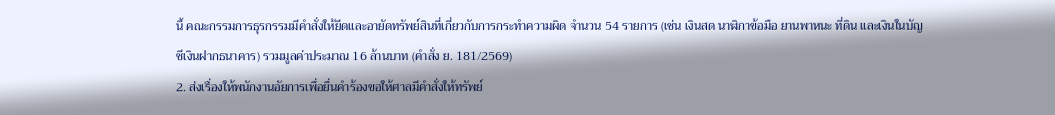นี้ คณะกรรมการธุรกรรมมีคำสั่งให้ยึดและอายัดทรัพย์สินที่เกี่ยวกับการกระทำความผิด จำนวน 54 รายการ (เช่น เงินสด นาฬิกาข้อมือ ยานพาหนะ ที่ดิน และเงินในบัญชีเงินฝากธนาคาร) รวมมูลค่าประมาณ 16 ล้านบาท (คำสั่ง ย. 181/2569)
2. ส่งเรื่องให้พนักงานอัยการเพื่อยื่นคำร้องขอให้ศาลมีคำสั่งให้ทรัพย์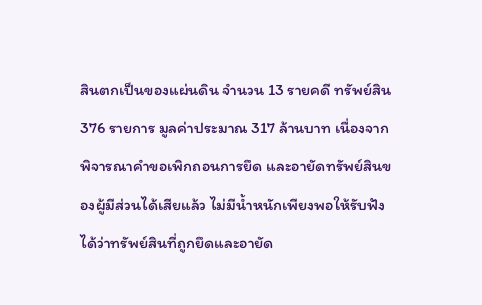สินตกเป็นของแผ่นดิน จำนวน 13 รายคดี ทรัพย์สิน 376 รายการ มูลค่าประมาณ 317 ล้านบาท เนื่องจากพิจารณาคำขอเพิกถอนการยึด และอายัดทรัพย์สินของผู้มีส่วนได้เสียแล้ว ไม่มีน้ำหนักเพียงพอให้รับฟังได้ว่าทรัพย์สินที่ถูกยึดและอายัด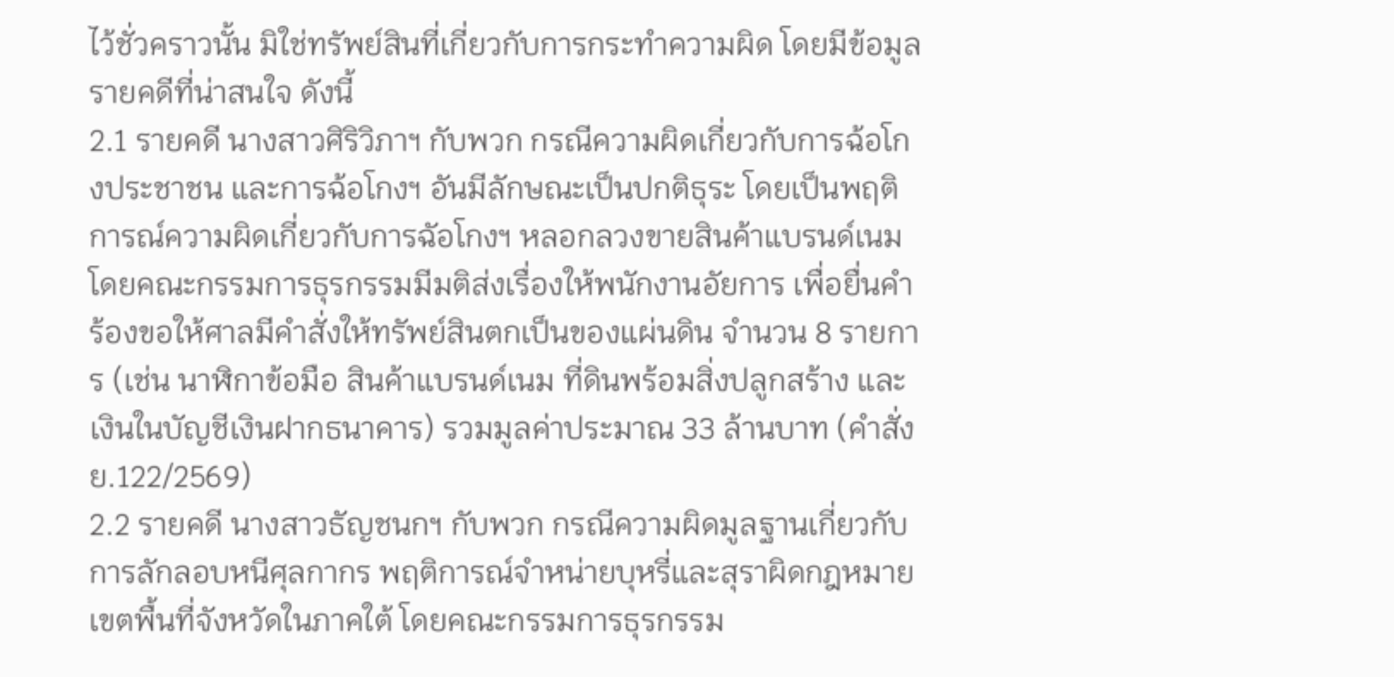ไว้ชั่วคราวนั้น มิใช่ทรัพย์สินที่เกี่ยวกับการกระทำความผิด โดยมีข้อมูลรายคดีที่น่าสนใจ ดังนี้
2.1 รายคดี นางสาวศิริวิภาฯ กับพวก กรณีความผิดเกี่ยวกับการฉ้อโกงประชาชน และการฉ้อโกงฯ อันมีลักษณะเป็นปกติธุระ โดยเป็นพฤติการณ์ความผิดเกี่ยวกับการฉัอโกงฯ หลอกลวงขายสินค้าแบรนด์เนม โดยคณะกรรมการธุรกรรมมีมติส่งเรื่องให้พนักงานอัยการ เพื่อยื่นคำร้องขอให้ศาลมีคำสั่งให้ทรัพย์สินตกเป็นของแผ่นดิน จำนวน 8 รายการ (เช่น นาฬิกาข้อมือ สินค้าแบรนด์เนม ที่ดินพร้อมสิ่งปลูกสร้าง และเงินในบัญชีเงินฝากธนาคาร) รวมมูลค่าประมาณ 33 ล้านบาท (คำสั่ง ย.122/2569)
2.2 รายคดี นางสาวธัญชนกฯ กับพวก กรณีความผิดมูลฐานเกี่ยวกับการลักลอบหนีศุลกากร พฤติการณ์จำหน่ายบุหรี่และสุราผิดกฎหมายเขตพื้นที่จังหวัดในภาคใต้ โดยคณะกรรมการธุรกรรม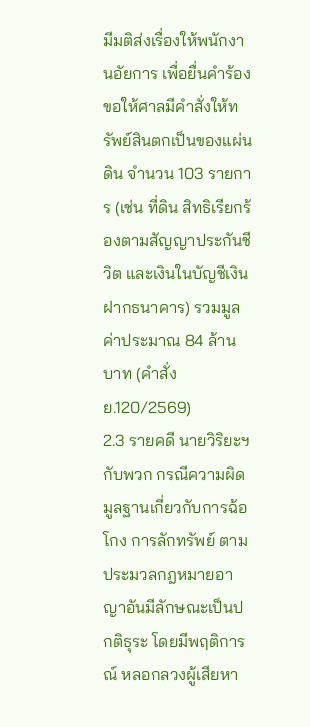มีมติส่งเรื่องให้พนักงานอัยการ เพื่อยื่นคำร้องขอให้ศาลมีคำสั่งให้ทรัพย์สินตกเป็นของแผ่นดิน จำนวน 103 รายการ (เช่น ที่ดิน สิทธิเรียกร้องตามสัญญาประกันชีวิต และเงินในบัญชีเงินฝากธนาคาร) รวมมูลค่าประมาณ 84 ล้านบาท (คำสั่ง ย.120/2569)
2.3 รายคดี นายวิริยะฯ กับพวก กรณีความผิดมูลฐานเกี่ยวกับการฉ้อโกง การลักทรัพย์ ตามประมวลกฎหมายอาญาอันมีลักษณะเป็นปกติธุระ โดยมีพฤติการณ์ หลอกลวงผู้เสียหา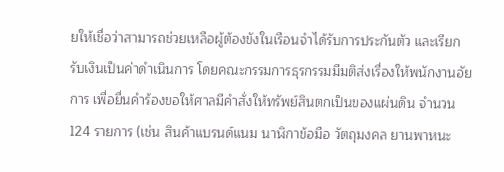ยให้เชื่อว่าสามารถช่วยเหลือผู้ต้องขังในเรือนจำได้รับการประกันตัว และเรียกรับเงินเป็นค่าดำเนินการ โดยคณะกรรมการธุรกรรมมีมติส่งเรื่องให้พนักงานอัยการ เพื่อยื่นคำร้องขอให้ศาลมีคำสั่งให้ทรัพย์สินตกเป็นของแผ่นดิน จำนวน 124 รายการ (เช่น สินค้าแบรนด์แนม นาฬิกาข้อมือ วัตถุมงคล ยานพาหนะ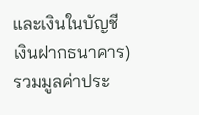และเงินในบัญชี
เงินฝากธนาคาร) รวมมูลค่าประ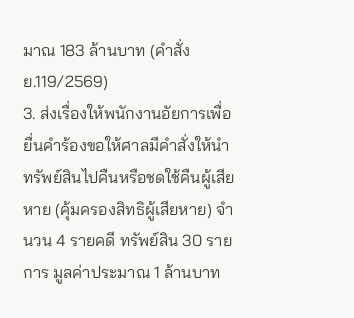มาณ 183 ล้านบาท (คำสั่ง ย.119/2569)
3. ส่งเรื่องให้พนักงานอัยการเพื่อยื่นคำร้องขอให้ศาลมีคำสั่งให้นำทรัพย์สินไปคืนหรือชดใช้คืนผู้เสียหาย (คุ้มครองสิทธิผู้เสียหาย) จำนวน 4 รายคดี ทรัพย์สิน 30 รายการ มูลค่าประมาณ 1 ล้านบาท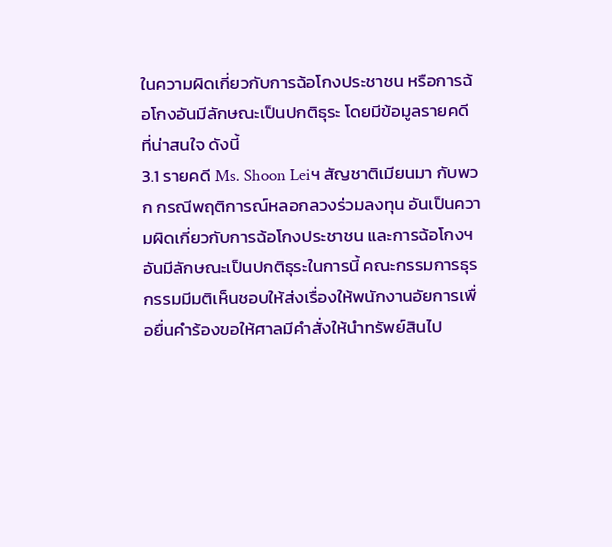ในความผิดเกี่ยวกับการฉ้อโกงประชาชน หรือการฉ้อโกงอันมีลักษณะเป็นปกติธุระ โดยมีข้อมูลรายคดี
ที่น่าสนใจ ดังนี้
3.1 รายคดี Ms. Shoon Leiฯ สัญชาติเมียนมา กับพวก กรณีพฤติการณ์หลอกลวงร่วมลงทุน อันเป็นความผิดเกี่ยวกับการฉ้อโกงประชาชน และการฉ้อโกงฯ อันมีลักษณะเป็นปกติธุระในการนี้ คณะกรรมการธุรกรรมมีมติเห็นชอบให้ส่งเรื่องให้พนักงานอัยการเพื่อยื่นคำร้องขอให้ศาลมีคำสั่งให้นำทรัพย์สินไป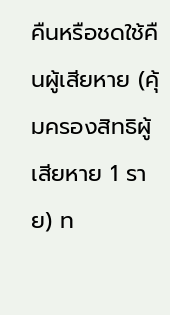คืนหรือชดใช้คืนผู้เสียหาย (คุ้มครองสิทธิผู้เสียหาย 1 ราย) ท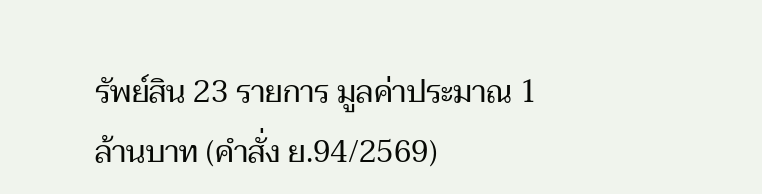รัพย์สิน 23 รายการ มูลค่าประมาณ 1 ล้านบาท (คำสั่ง ย.94/2569)